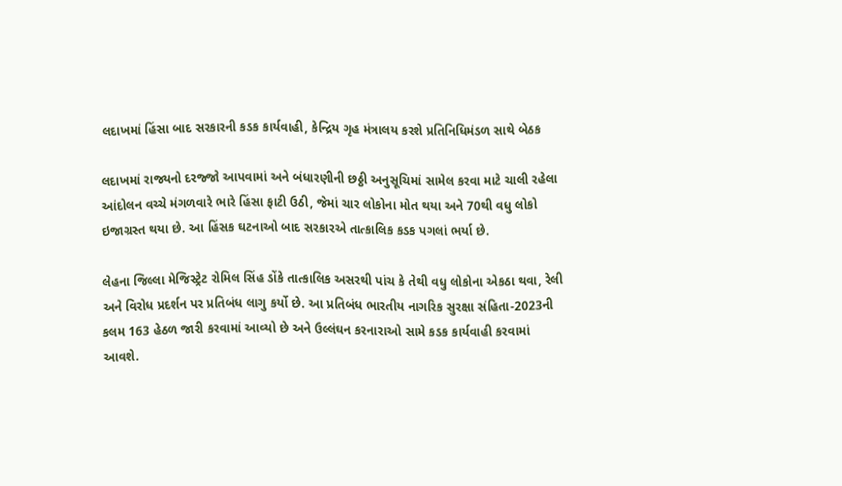લદાખમાં હિંસા બાદ સરકારની કડક કાર્યવાહી, કેન્દ્રિય ગૃહ મંત્રાલય કરશે પ્રતિનિધિમંડળ સાથે બેઠક

લદાખમાં રાજ્યનો દરજ્જો આપવામાં અને બંધારણીની છઠ્ઠી અનુસૂચિમાં સામેલ કરવા માટે ચાલી રહેલા આંદોલન વચ્ચે મંગળવારે ભારે હિંસા ફાટી ઉઠી, જેમાં ચાર લોકોના મોત થયા અને 70થી વધુ લોકો ઇજાગ્રસ્ત થયા છે. આ હિંસક ઘટનાઓ બાદ સરકારએ તાત્કાલિક કડક પગલાં ભર્યા છે.

લેહના જિલ્લા મેજિસ્ટ્રેટ રોમિલ સિંહ ડોંકે તાત્કાલિક અસરથી પાંચ કે તેથી વધુ લોકોના એકઠા થવા, રેલી અને વિરોધ પ્રદર્શન પર પ્રતિબંધ લાગુ કર્યો છે. આ પ્રતિબંધ ભારતીય નાગરિક સુરક્ષા સંહિતા-2023ની કલમ 163 હેઠળ જારી કરવામાં આવ્યો છે અને ઉલ્લંઘન કરનારાઓ સામે કડક કાર્યવાહી કરવામાં આવશે.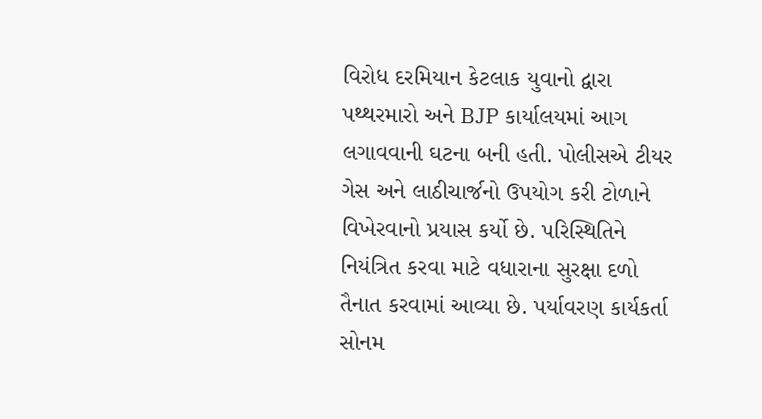વિરોધ દરમિયાન કેટલાક યુવાનો દ્વારા પથ્થરમારો અને BJP કાર્યાલયમાં આગ લગાવવાની ઘટના બની હતી. પોલીસએ ટીયર ગેસ અને લાઠીચાર્જનો ઉપયોગ કરી ટોળાને વિખેરવાનો પ્રયાસ કર્યો છે. પરિસ્થિતિને નિયંત્રિત કરવા માટે વધારાના સુરક્ષા દળો તૈનાત કરવામાં આવ્યા છે. પર્યાવરણ કાર્યકર્તા સોનમ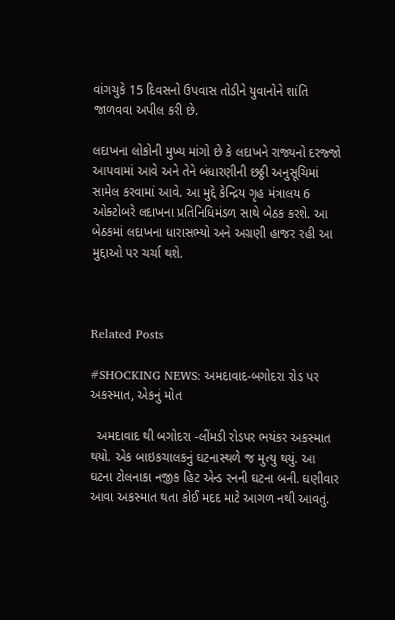વાંગચુકે 15 દિવસનો ઉપવાસ તોડીને યુવાનોને શાંતિ જાળવવા અપીલ કરી છે.

લદાખના લોકોની મુખ્ય માંગો છે કે લદાખને રાજ્યનો દરજ્જો આપવામાં આવે અને તેને બંધારણીની છઠ્ઠી અનુસૂચિમાં સામેલ કરવામાં આવે. આ મુદ્દે કેન્દ્રિય ગૃહ મંત્રાલય 6 ઓક્ટોબરે લદાખના પ્રતિનિધિમંડળ સાથે બેઠક કરશે. આ બેઠકમાં લદાખના ધારાસભ્યો અને અગ્રણી હાજર રહી આ મુદ્દાઓ પર ચર્ચા થશે.



Related Posts

#SHOCKING NEWS: અમદાવાદ-બગોદરા રોડ પર અકસ્માત, એકનું મોત

  અમદાવાદ થી બગોદરા -લીંમડી રોડપર ભયંકર અકસ્માત થયો. એક બાઇકચાલકનું ઘટનાસ્થળે જ મુત્યુ થયું. આ ઘટના ટોલનાકા નજીક હિટ એન્ડ રનની ઘટના બની. ઘણીવાર આવા અકસ્માત થતા કોઈ મદદ માટે આગળ નથી આવતું.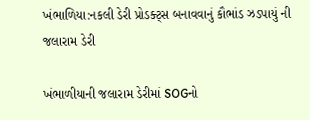ખંભાળિયા:નકલી ડેરી પ્રોડક્ટ્સ બનાવવાનું કૌભાંડ ઝડપાયું ની જલારામ ડેરી

ખંભાળીયાની જલારામ ડેરીમાં SOGનો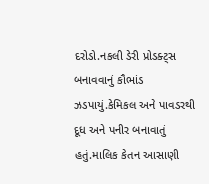દરોડો.નકલી ડેરી પ્રોડક્ટ્સ બનાવવાનું કૌભાંડ ઝડપાયું.કેમિકલ અને પાવડરથી દૂધ અને પનીર બનાવાતું હતું.માલિક કેતન આસાણી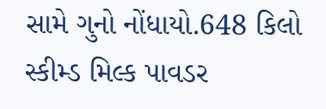સામે ગુનો નોંધાયો.648 કિલો સ્કીમ્ડ મિલ્ક પાવડર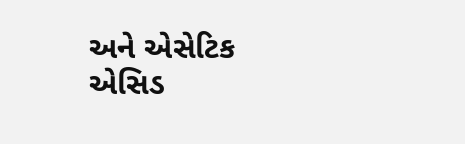અને એસેટિક એસિડ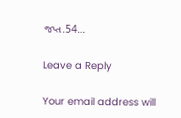જપ્ત.54…

Leave a Reply

Your email address will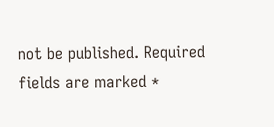not be published. Required fields are marked *